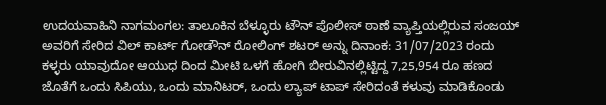ಉದಯವಾಹಿನಿ ನಾಗಮಂಗಲ: ತಾಲೂಕಿನ ಬೆಳ್ಳೂರು ಟೌನ್ ಪೊಲೀಸ್ ಠಾಣೆ ವ್ಯಾಪ್ತಿಯಲ್ಲಿರುವ ಸಂಜಯ್ ಅವರಿಗೆ ಸೇರಿದ ವಿಲ್ ಕಾರ್ಟ್ ಗೋಡೌನ್ ರೋಲಿಂಗ್ ಶಟರ್ ಅನ್ನು ದಿನಾಂಕ: 31/07/2023 ರಂದು ಕಳ್ಳರು ಯಾವುದೋ ಆಯುಧ ದಿಂದ ಮೀಟಿ ಒಳಗೆ ಹೋಗಿ ಬೀರುವಿನಲ್ಲಿಟ್ಟಿದ್ದ 7,25,954 ರೂ ಹಣದ ಜೊತೆಗೆ ಒಂದು ಸಿಪಿಯು, ಒಂದು ಮಾನಿಟರ್, ಒಂದು ಲ್ಯಾಪ್ ಟಾಪ್ ಸೇರಿದಂತೆ ಕಳುವು ಮಾಡಿಕೊಂಡು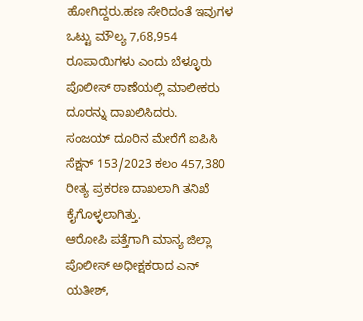ಹೋಗಿದ್ದರು.ಹಣ ಸೇರಿದಂತೆ ಇವುಗಳ ಒಟ್ಟು ಮೌಲ್ಯ 7,68,954 ರೂಪಾಯಿಗಳು ಎಂದು ಬೆಳ್ಳೂರು ಪೊಲೀಸ್ ಠಾಣೆಯಲ್ಲಿ ಮಾಲೀಕರು ದೂರನ್ನು ದಾಖಲಿಸಿದರು.
ಸಂಜಯ್ ದೂರಿನ ಮೇರೆಗೆ ಐಪಿಸಿ ಸೆಕ್ಷನ್ 153/2023 ಕಲಂ 457,380 ರೀತ್ಯ ಪ್ರಕರಣ ದಾಖಲಾಗಿ ತನಿಖೆ ಕೈಗೊಳ್ಳಲಾಗಿತ್ತು.
ಆರೋಪಿ ಪತ್ತೆಗಾಗಿ ಮಾನ್ಯ ಜಿಲ್ಲಾ ಪೊಲೀಸ್ ಅಧೀಕ್ಷಕರಾದ ಎನ್ ಯತೀಶ್,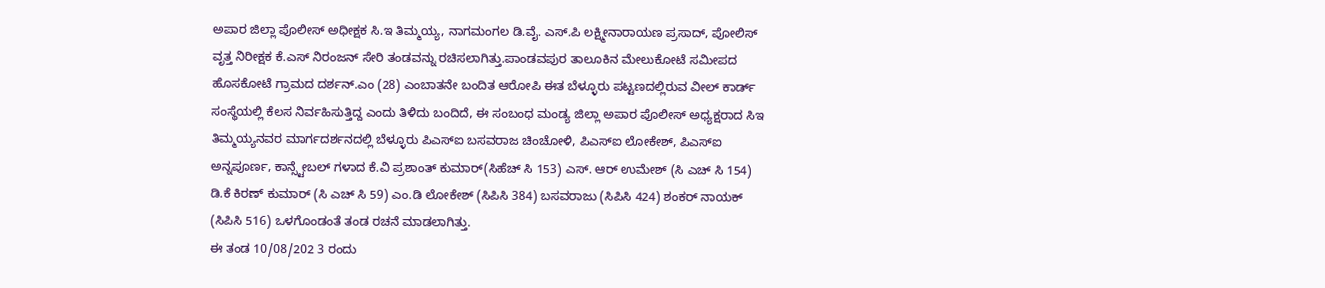ಅಪಾರ ಜಿಲ್ಲಾ ಪೊಲೀಸ್ ಅಧೀಕ್ಷಕ ಸಿ.ಇ ತಿಮ್ಮಯ್ಯ, ನಾಗಮಂಗಲ ಡಿ.ವೈ. ಎಸ್.ಪಿ ಲಕ್ಷ್ಮೀನಾರಾಯಣ ಪ್ರಸಾದ್, ಪೋಲಿಸ್ ವೃತ್ತ ನಿರೀಕ್ಷಕ ಕೆ.ಎಸ್ ನಿರಂಜನ್ ಸೇರಿ ತಂಡವನ್ನು ರಚಿಸಲಾಗಿತ್ತು.ಪಾಂಡವಪುರ ತಾಲೂಕಿನ ಮೇಲುಕೋಟೆ ಸಮೀಪದ ಹೊಸಕೋಟೆ ಗ್ರಾಮದ ದರ್ಶನ್.ಎಂ (28) ಎಂಬಾತನೇ ಬಂದಿತ ಆರೋಪಿ ಈತ ಬೆಳ್ಳೂರು ಪಟ್ಟಣದಲ್ಲಿರುವ ವೀಲ್ ಕಾರ್ಡ್ ಸಂಸ್ಥೆಯಲ್ಲಿ ಕೆಲಸ ನಿರ್ವಹಿಸುತ್ತಿದ್ದ ಎಂದು ತಿಳಿದು ಬಂದಿದೆ, ಈ ಸಂಬಂಧ ಮಂಡ್ಯ ಜಿಲ್ಲಾ ಅಪಾರ ಪೊಲೀಸ್ ಅಧ್ಯಕ್ಷರಾದ ಸಿಇ ತಿಮ್ಮಯ್ಯನವರ ಮಾರ್ಗದರ್ಶನದಲ್ಲಿ ಬೆಳ್ಳೂರು ಪಿಎಸ್ಐ ಬಸವರಾಜ ಚಿಂಚೋಳಿ, ಪಿಎಸ್ಐ ಲೋಕೇಶ್, ಪಿಎಸ್ಐ ಅನ್ನಪೂರ್ಣ, ಕಾನ್ಸ್ಟೇಬಲ್ ಗಳಾದ ಕೆ.ವಿ ಪ್ರಶಾಂತ್ ಕುಮಾರ್(ಸಿಹೆಚ್ ಸಿ 153) ಎಸ್. ಆರ್ ಉಮೇಶ್ (ಸಿ ಎಚ್ ಸಿ 154) ಡಿ.ಕೆ ಕಿರಣ್ ಕುಮಾರ್ (ಸಿ ಎಚ್ ಸಿ 59) ಎಂ.ಡಿ ಲೋಕೇಶ್ (ಸಿಪಿಸಿ 384) ಬಸವರಾಜು (ಸಿಪಿಸಿ 424) ಶಂಕರ್ ನಾಯಕ್ (ಸಿಪಿಸಿ 516) ಒಳಗೊಂಡಂತೆ ತಂಡ ರಚನೆ ಮಾಡಲಾಗಿತ್ತು.
ಈ ತಂಡ 10/08/202 3 ರಂದು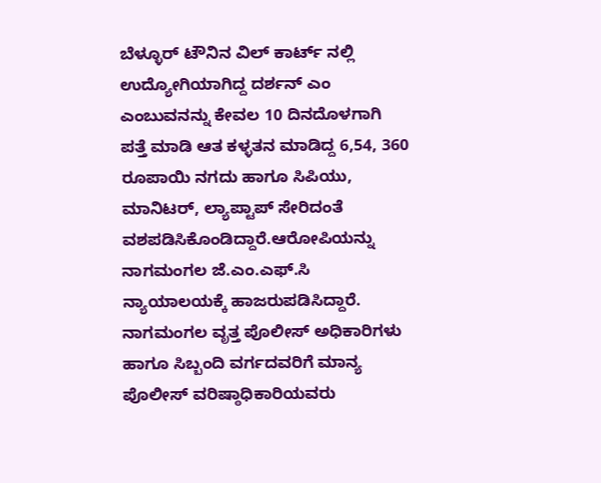ಬೆಳ್ಳೂರ್ ಟೌನಿನ ವಿಲ್ ಕಾರ್ಟ್ ನಲ್ಲಿ ಉದ್ಯೋಗಿಯಾಗಿದ್ದ ದರ್ಶನ್ ಎಂ ಎಂಬುವನನ್ನು ಕೇವಲ 10 ದಿನದೊಳಗಾಗಿ ಪತ್ತೆ ಮಾಡಿ ಆತ ಕಳ್ಳತನ ಮಾಡಿದ್ದ 6,54, 360 ರೂಪಾಯಿ ನಗದು ಹಾಗೂ ಸಿಪಿಯು, ಮಾನಿಟರ್, ಲ್ಯಾಪ್ಟಾಪ್ ಸೇರಿದಂತೆ ವಶಪಡಿಸಿಕೊಂಡಿದ್ದಾರೆ.ಆರೋಪಿಯನ್ನು ನಾಗಮಂಗಲ ಜೆ.ಎಂ.ಎಫ್.ಸಿ ನ್ಯಾಯಾಲಯಕ್ಕೆ ಹಾಜರುಪಡಿಸಿದ್ದಾರೆ. ನಾಗಮಂಗಲ ವೃತ್ತ ಪೊಲೀಸ್ ಅಧಿಕಾರಿಗಳು ಹಾಗೂ ಸಿಬ್ಬಂದಿ ವರ್ಗದವರಿಗೆ ಮಾನ್ಯ ಪೊಲೀಸ್ ವರಿಷ್ಠಾಧಿಕಾರಿಯವರು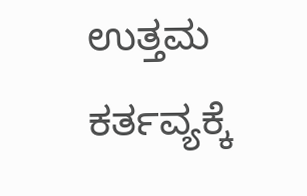ಉತ್ತಮ ಕರ್ತವ್ಯಕ್ಕೆ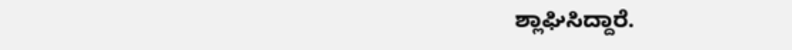ಶ್ಲಾಘಿಸಿದ್ದಾರೆ.